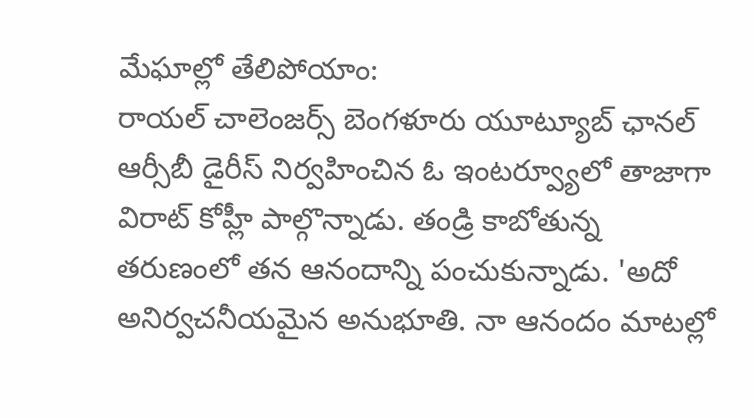మేఘాల్లో తేలిపోయాం:
రాయల్ చాలెంజర్స్ బెంగళూరు యూట్యూబ్ ఛానల్ ఆర్సీబీ డైరీస్ నిర్వహించిన ఓ ఇంటర్వ్యూలో తాజాగా విరాట్ కోహ్లీ పాల్గొన్నాడు. తండ్రి కాబోతున్న తరుణంలో తన ఆనందాన్ని పంచుకున్నాడు. 'అదో అనిర్వచనీయమైన అనుభూతి. నా ఆనందం మాటల్లో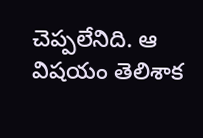చెప్పలేనిది. ఆ విషయం తెలిశాక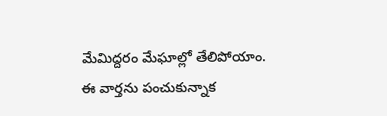మేమిద్దరం మేఘాల్లో తేలిపోయాం. ఈ వార్తను పంచుకున్నాక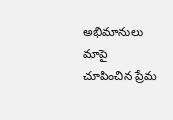అభిమానులు మాపై చూపించిన ప్రేమ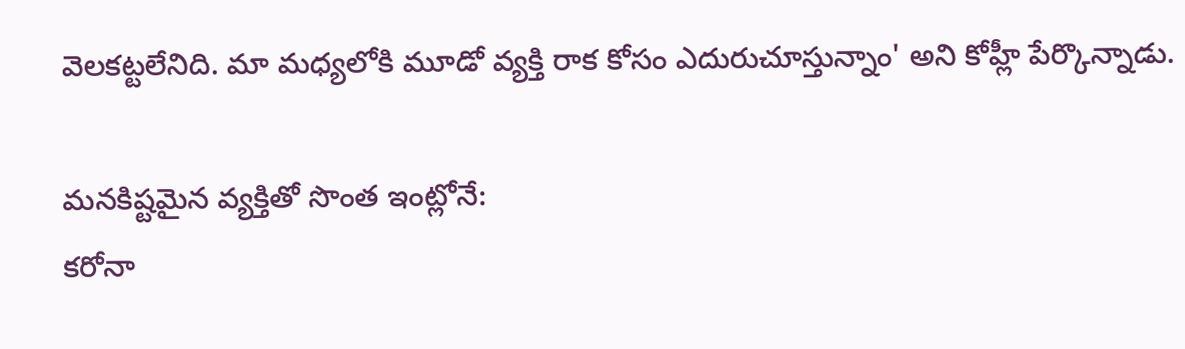వెలకట్టలేనిది. మా మధ్యలోకి మూడో వ్యక్తి రాక కోసం ఎదురుచూస్తున్నాం' అని కోహ్లీ పేర్కొన్నాడు.

మనకిష్టమైన వ్యక్తితో సొంత ఇంట్లోనే:
కరోనా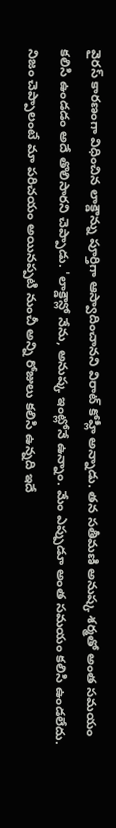వైరస్ కారణంగా విధించిన లాక్డౌన్ను పూర్తిగా ఆస్వాదించానని విరాట్ కోహ్లీ అన్నాడు. తన సతీమణి అనుష్క శర్మతో అంత సమయం కలిసి ఉండడం అదే తొలిసారని చెప్పాడు. 'లాక్డౌన్లో నేను, అనుష్క ఇంట్లోనే ఉన్నాం. మేం ఎప్పుడూ అంత సమయం కలిసి ఉండలేదు. నిజం చెప్పాలంటే మా పరిచయం అయినప్పటి నుంచీ అన్ని రోజులు కలిసి ఉన్నది ఇదే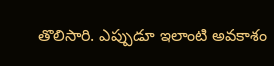తొలిసారి. ఎప్పుడూ ఇలాంటి అవకాశం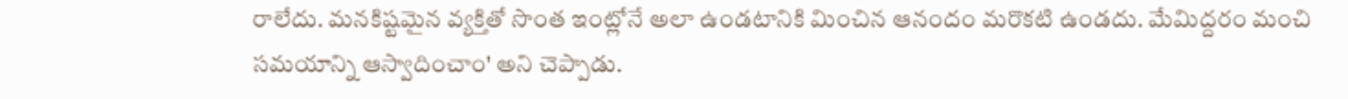రాలేదు. మనకిష్టమైన వ్యక్తితో సొంత ఇంట్లోనే అలా ఉండటానికి మించిన ఆనందం మరొకటి ఉండదు. మేమిద్దరం మంచి సమయాన్ని ఆస్వాదించాం' అని చెప్పాడు.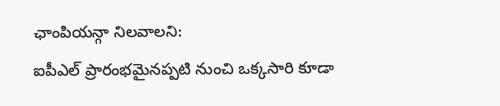ఛాంపియన్గా నిలవాలని:
ఐపీఎల్ ప్రారంభమైనప్పటి నుంచి ఒక్కసారి కూడా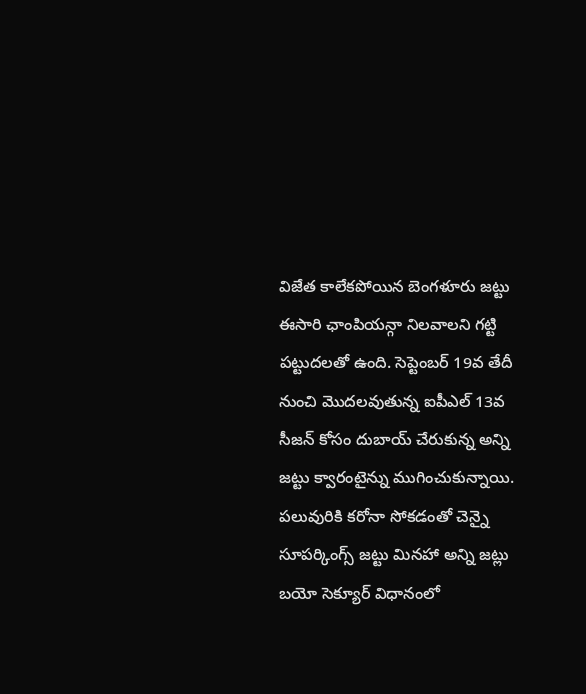విజేత కాలేకపోయిన బెంగళూరు జట్టు ఈసారి ఛాంపియన్గా నిలవాలని గట్టి పట్టుదలతో ఉంది. సెప్టెంబర్ 19వ తేదీ నుంచి మొదలవుతున్న ఐపీఎల్ 13వ సీజన్ కోసం దుబాయ్ చేరుకున్న అన్ని జట్టు క్వారంటైన్ను ముగించుకున్నాయి. పలువురికి కరోనా సోకడంతో చెన్నై సూపర్కింగ్స్ జట్టు మినహా అన్ని జట్లు బయో సెక్యూర్ విధానంలో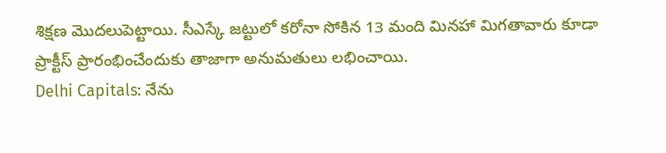శిక్షణ మొదలుపెట్టాయి. సీఎస్కే జట్టులో కరోనా సోకిన 13 మంది మినహా మిగతావారు కూడా ప్రాక్టీస్ ప్రారంభించేందుకు తాజాగా అనుమతులు లభించాయి.
Delhi Capitals: నేను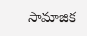సామాజిక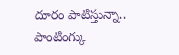దూరం పాటిస్తున్నా.. పాంటింగ్కు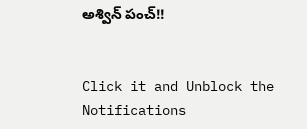అశ్విన్ పంచ్!!


Click it and Unblock the Notifications